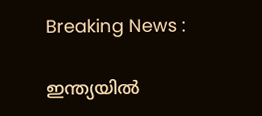Breaking News :

ഇന്ത്യയില്‍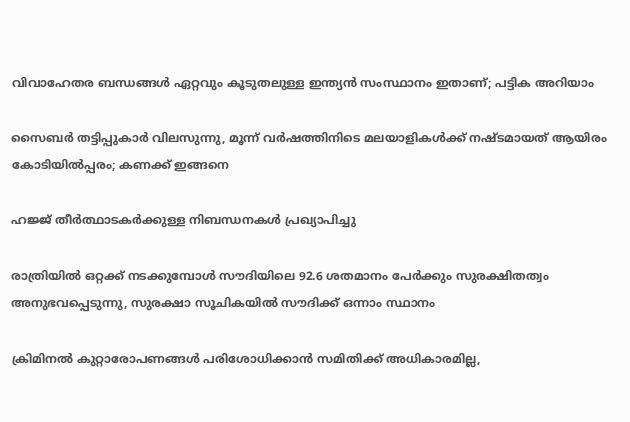വിവാഹേതര ബന്ധങ്ങള്‍ ഏറ്റവും കൂടുതലുള്ള ഇന്ത്യന്‍ സംസ്ഥാനം ഇതാണ്; പട്ടിക അറിയാം

സൈബര്‍ തട്ടിപ്പുകാര്‍ വിലസുന്നു, മൂന്ന് വര്‍ഷത്തിനിടെ മലയാളികള്‍ക്ക് നഷ്ടമായത് ആയിരം കോടിയില്‍പ്പരം; കണക്ക് ഇങ്ങനെ

ഹജ്ജ് തീർത്ഥാടകർക്കുള്ള നിബന്ധനകൾ പ്രഖ്യാപിച്ചു

രാത്രിയിൽ ഒറ്റക്ക് നടക്കുമ്പോൾ സൗദിയിലെ 92.6 ശതമാനം പേർക്കും സുരക്ഷിതത്വം അനുഭവപ്പെടുന്നു, സുരക്ഷാ സൂചികയിൽ സൗദിക്ക് ഒന്നാം സ്ഥാനം

ക്രിമിനല്‍ കുറ്റാരോപണങ്ങള്‍ പരിശോധിക്കാന്‍ സമിതിക്ക്‌ അധികാരമില്ല,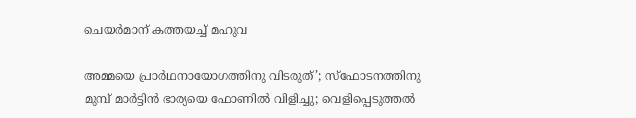ചെയര്‍മാന്‌ കത്തയച്ച് മഹുവ

അമ്മയെ പ്രാര്‍ഥനായോഗത്തിനു വിടരുത്’; സ്‌ഫോടനത്തിനു മുമ്പ് മാര്‍ട്ടിന്‍ ഭാര്യയെ ഫോണില്‍ വിളിച്ചു; വെളിപ്പെടുത്തല്‍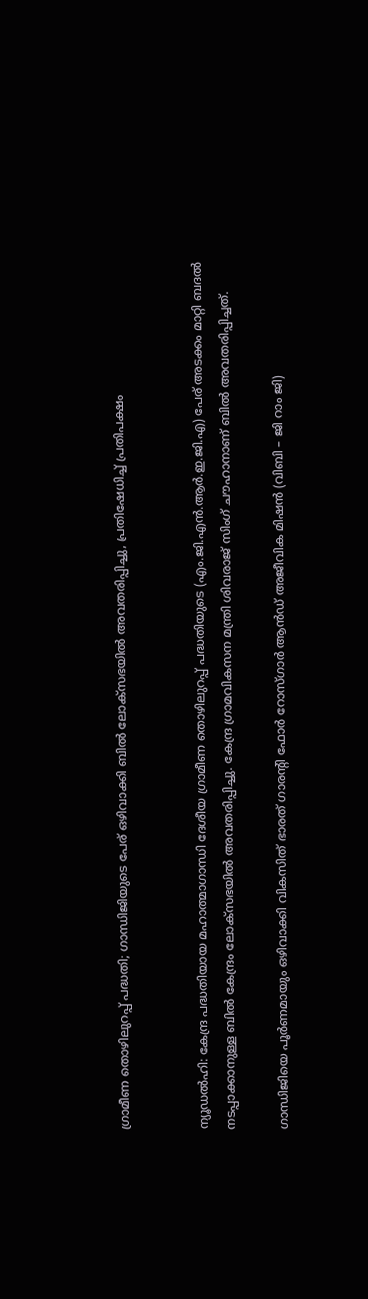ഗ്രാമീണ തൊഴിലുറപ്പ് പദ്ധതി; ഗാന്ധിജിയുടെ പേര് ഒഴിവാക്കി ബിൽ ലോക്സഭയിൽ അവതരിപ്പിച്ചു, പ്രതിഷേധിച്ച് പ്രതിപക്ഷം


ന്യൂഡൽഹി: കേന്ദ്ര പദ്ധതിയായ മഹാത്മാഗാന്ധി ദേശീയ ഗ്രാമീണ തൊഴിലുറപ്പ് പദ്ധതിയുടെ (എം.ജി.എൻ.ആർ.ഇ.ജി.എ) പേര് അടക്കം മാറ്റി ബദൽ നടപ്പാക്കാനുള്ള ബിൽ കേന്ദ്രം ലോക്‌സഭയിൽ അവതരിപ്പിച്ചു. കേന്ദ്ര ഗ്രാമവികസന മന്ത്രി ശിവരാജ് സിംഗ് ചൗഹാനാണ് ബിൽ അവതരിപ്പിച്ചത്.

ഗാന്ധിജിയെ പൂർണമായും ഒഴിവാക്കി വികസിത് ഭാരത് ഗാരന്റി ഫോർ റോസ്ഗാർ ആൻഡ് അജീവിക മിഷൻ (വിബി – ജി റാം ജി)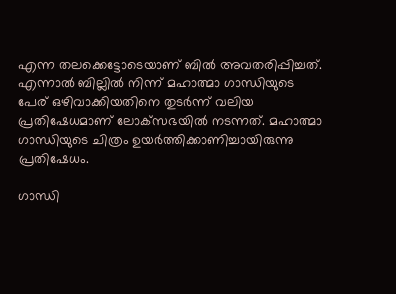എന്ന തലക്കെട്ടോടെയാണ് ബിൽ അവതരിപ്പിച്ചത്. എന്നാൽ ബില്ലിൽ നിന്ന് മഹാത്മാ ഗാന്ധിയുടെ പേര് ഒഴിവാക്കിയതിനെ തുടർന്ന് വലിയ പ്രതിഷേധമാണ് ലോക്‌സഭയിൽ നടന്നത്. മഹാത്മാ ഗാന്ധിയുടെ ചിത്രം ഉയർത്തിക്കാണിച്ചായിരുന്നു പ്രതിഷേധം.

ഗാന്ധി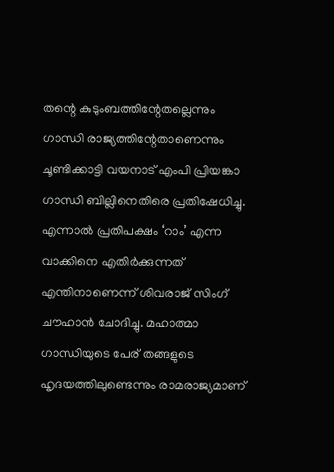തന്റെ കുടുംബത്തിന്റേതല്ലെന്നും ഗാന്ധി രാജ്യത്തിന്റേതാണെന്നും ചൂണ്ടിക്കാട്ടി വയനാട് എംപി പ്രിയങ്കാ ഗാന്ധി ബില്ലിനെതിരെ പ്രതിഷേധിച്ചു. എന്നാൽ പ്രതിപക്ഷം ‘റാം’ എന്ന വാക്കിനെ എതിർക്കുന്നത് എന്തിനാണെന്ന് ശിവരാജ് സിംഗ് ചൗഹാൻ ചോദിച്ചു. മഹാത്മാ ഗാന്ധിയുടെ പേര് തങ്ങളുടെ ഹൃദയത്തിലുണ്ടെന്നും രാമരാജ്യമാണ്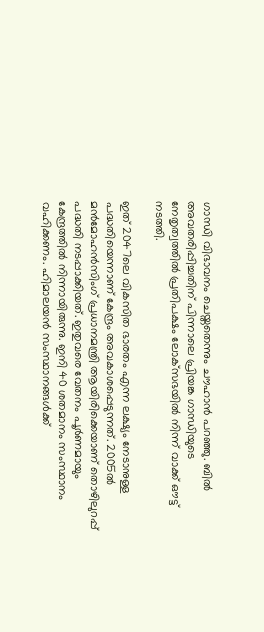ഗാന്ധി വിഭാവനം ചെയ്തതെന്നും ചൗഹാൻ പറഞ്ഞു. ബിൽ അവതരിപ്പിച്ചതിന് പിന്നാലെ പ്രിയങ്ക ഗാന്ധിയുടെ നേതൃത്വത്തിൽ പ്രതിപക്ഷം ലോക്‌സഭയിൽ നിന്ന് വാക്ക് ഔട്ട് നടത്തി.

ഇത് 2047ലെ വികസിത ഭാരതം എന്ന ലക്ഷ്യം നേടാനുള്ള പദ്ധതിയെന്നാണ് കേന്ദ്രം അവകാശപ്പെടുന്നത്. 2005ൽ മൻമോഹൻസിംഗ് പ്രധാനമന്ത്രി ആയിരിക്കെയാണ് തൊഴിലുറപ്പ് പദ്ധതി നടപ്പാക്കിയത്. ഇതുവരെ വേതനം പൂർണമായും കേന്ദ്രത്തിൽ നിന്നായിരുന്നു. ഇനി 40 ശതമാനം സംസ്ഥാനം വഹിക്കണം. ഹിമാലയൻ സംസ്ഥാനങ്ങൾക്ക്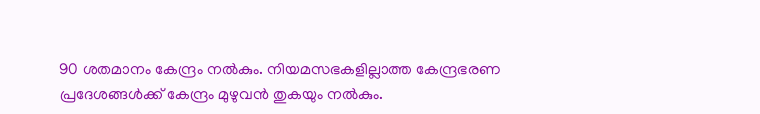90 ശതമാനം കേന്ദ്രം നൽകും. നിയമസഭകളില്ലാത്ത കേന്ദ്രഭരണ പ്രദേശങ്ങൾക്ക് കേന്ദ്രം മുഴുവൻ തുകയും നൽകും.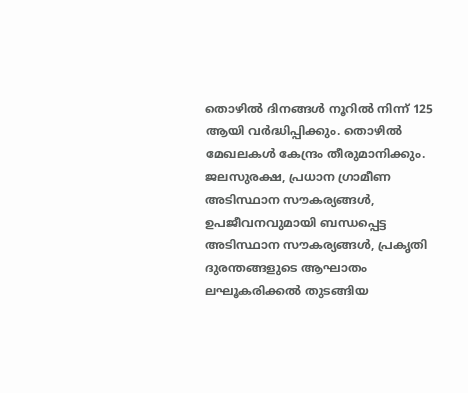തൊഴിൽ ദിനങ്ങൾ നൂറിൽ നിന്ന് 125 ആയി വർദ്ധിപ്പിക്കും. തൊഴിൽ മേഖലകൾ കേന്ദ്രം തീരുമാനിക്കും. ജലസുരക്ഷ, പ്രധാന ഗ്രാമീണ അടിസ്ഥാന സൗകര്യങ്ങൾ, ഉപജീവനവുമായി ബന്ധപ്പെട്ട അടിസ്ഥാന സൗകര്യങ്ങൾ, പ്രകൃതി ദുരന്തങ്ങളുടെ ആഘാതം ലഘൂകരിക്കൽ തുടങ്ങിയ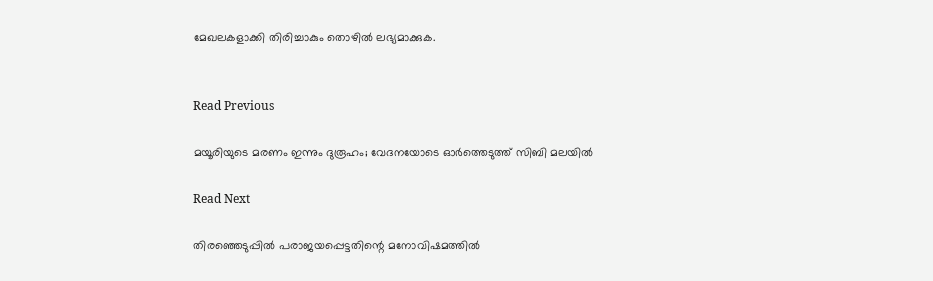മേഖലകളാക്കി തിരിച്ചാകും തൊഴിൽ ലഭ്യമാക്കുക.


Read Previous

മയൂരിയുടെ മരണം ഇന്നും ദുരൂഹം; വേദനയോടെ ഓർത്തെടുത്ത് സിബി മലയിൽ

Read Next

തിരഞ്ഞെടുപ്പിൽ പരാജയപ്പെട്ടതിന്റെ മനോവിഷമത്തിൽ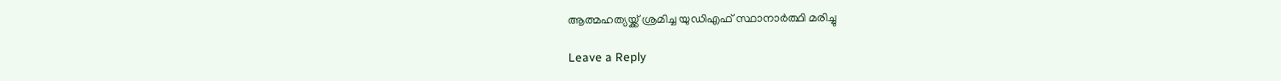ആത്മഹത്യയ്ക്ക് ശ്രമിച്ച യുഡിഎഫ് സ്ഥാനാർത്ഥി മരിച്ചു

Leave a Reply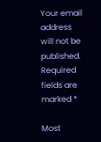Your email address will not be published. Required fields are marked *

Most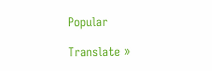Popular

Translate »